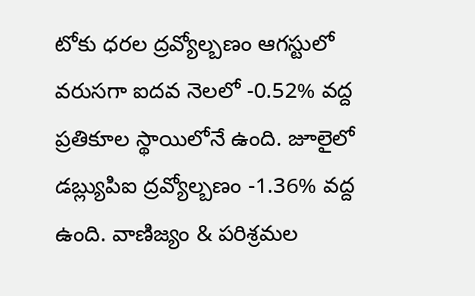టోకు ధరల ద్రవ్యోల్బణం ఆగస్టులో వరుసగా ఐదవ నెలలో -0.52% వద్ద ప్రతికూల స్థాయిలోనే ఉంది. జూలైలో డబ్ల్యుపిఐ ద్రవ్యోల్బణం -1.36% వద్ద ఉంది. వాణిజ్యం & పరిశ్రమల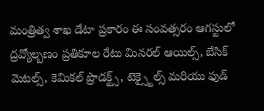మంత్రిత్వ శాఖ డేటా ప్రకారం ఈ సంవత్సరం ఆగస్టులో ద్రవ్యోల్బణం ప్రతికూల రేటు మినరల్ ఆయిల్స్, బేసిక్ మెటల్స్, కెమికల్ ప్రొడక్ట్స్, టెక్స్టైల్స్ మరియు ఫుడ్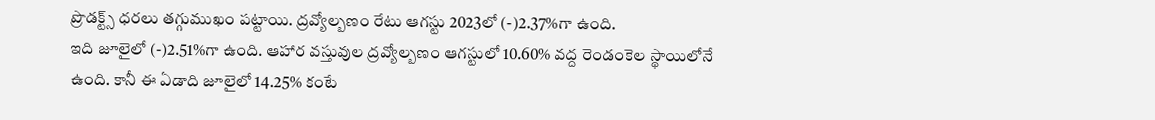ప్రొడక్ట్స్ ధరలు తగ్గుముఖం పట్టాయి. ద్రవ్యోల్బణం రేటు ఆగస్టు 2023లో (-)2.37%గా ఉంది.
ఇది జూలైలో (-)2.51%గా ఉంది. ఆహార వస్తువుల ద్రవ్యోల్బణం ఆగస్టులో 10.60% వద్ద రెండంకెల స్థాయిలోనే ఉంది. కానీ ఈ ఏడాది జూలైలో 14.25% కంటే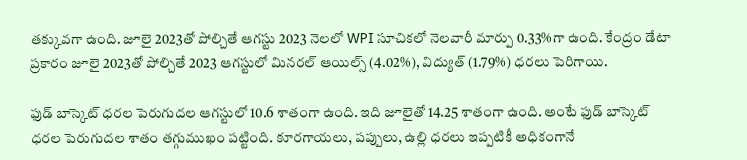తక్కువగా ఉంది. జూలై 2023తో పోల్చితే ఆగస్టు 2023 నెలలో WPI సూచికలో నెలవారీ మార్పు 0.33%గా ఉంది. కేంద్రం డేటా ప్రకారం జూలై 2023తో పోల్చితే 2023 ఆగస్టులో మినరల్ ఆయిల్స్ (4.02%), విద్యుత్ (1.79%) ధరలు పెరిగాయి.

ఫుడ్ బాస్కెట్ ధరల పెరుగుదల ఆగస్టులో 10.6 శాతంగా ఉంది. ఇది జూలైతో 14.25 శాతంగా ఉంది. అంటే ఫుడ్ బాస్కెట్ ధరల పెరుగుదల శాతం తగ్గుముఖం పట్టింది. కూరగాయలు, పప్పులు, ఉల్లి ధరలు ఇప్పటికీ అధికంగానే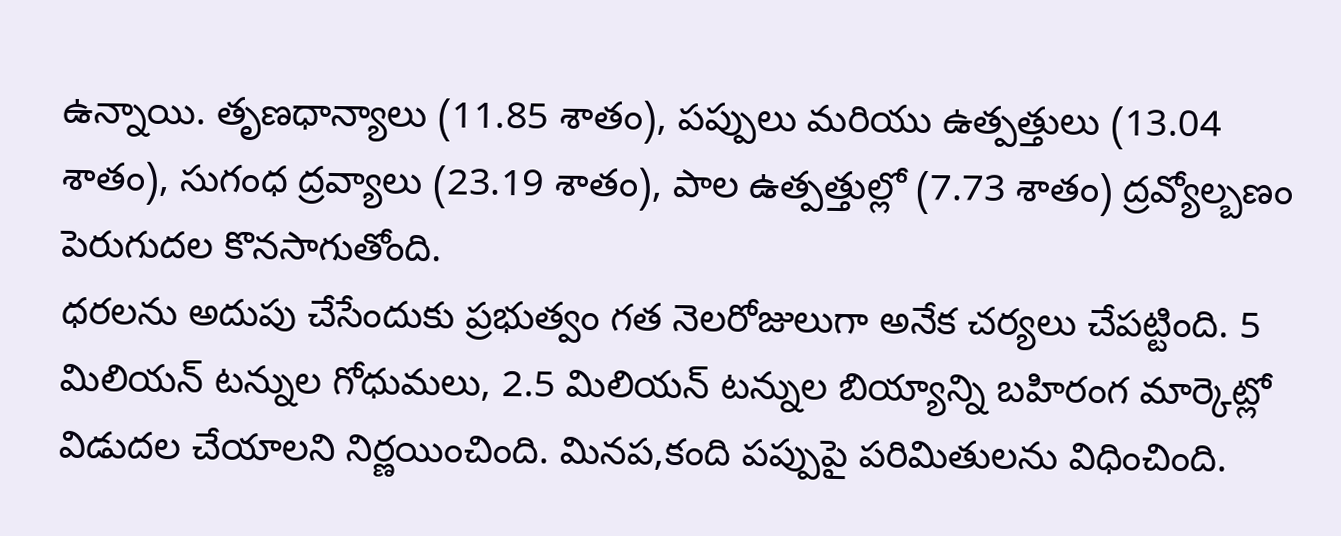ఉన్నాయి. తృణధాన్యాలు (11.85 శాతం), పప్పులు మరియు ఉత్పత్తులు (13.04 శాతం), సుగంధ ద్రవ్యాలు (23.19 శాతం), పాల ఉత్పత్తుల్లో (7.73 శాతం) ద్రవ్యోల్బణం పెరుగుదల కొనసాగుతోంది.
ధరలను అదుపు చేసేందుకు ప్రభుత్వం గత నెలరోజులుగా అనేక చర్యలు చేపట్టింది. 5 మిలియన్ టన్నుల గోధుమలు, 2.5 మిలియన్ టన్నుల బియ్యాన్ని బహిరంగ మార్కెట్లో విడుదల చేయాలని నిర్ణయించింది. మినప,కంది పప్పుపై పరిమితులను విధించింది.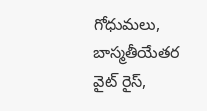గోధుమలు, బాస్మతీయేతర వైట్ రైస్,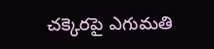చక్కెరపై ఎగుమతి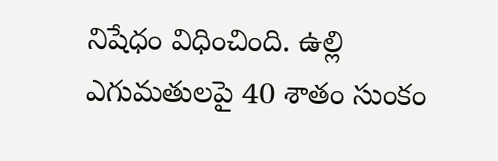నిషేధం విధించింది. ఉల్లి ఎగుమతులపై 40 శాతం సుంకం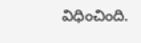విధించింది.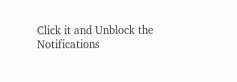Click it and Unblock the Notifications